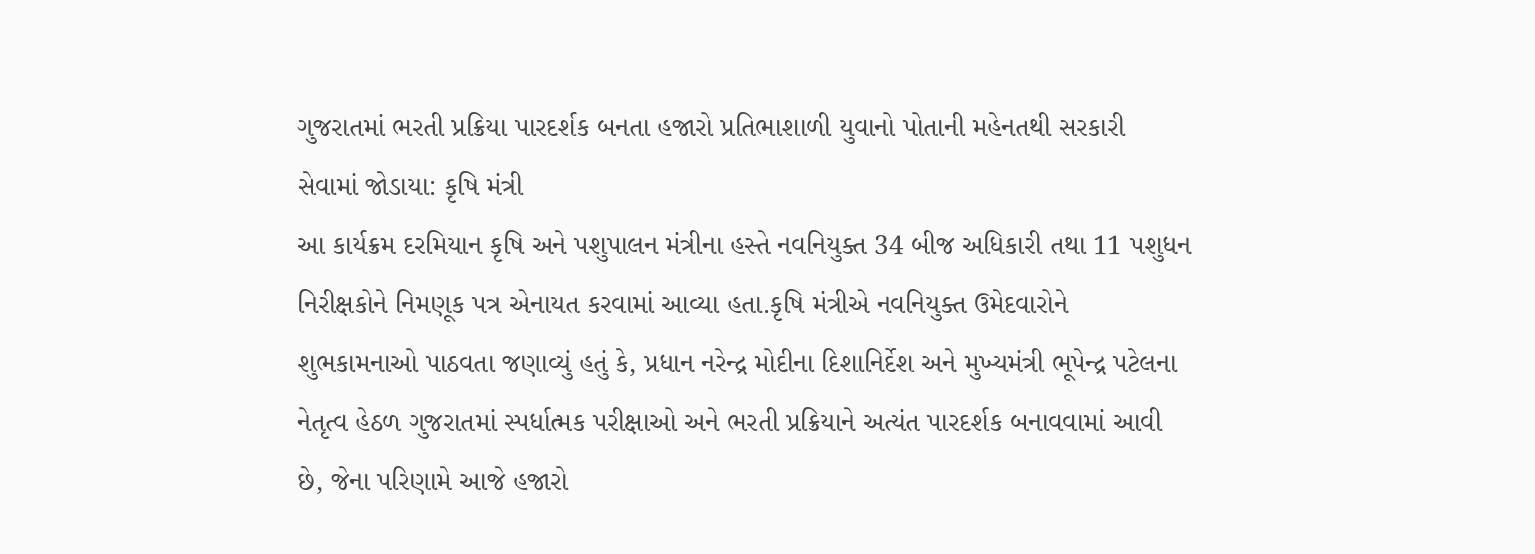ગુજરાતમાં ભરતી પ્રક્રિયા પારદર્શક બનતા હજારો પ્રતિભાશાળી યુવાનો પોતાની મહેનતથી સરકારી સેવામાં જોડાયા: કૃષિ મંત્રી
આ કાર્યક્રમ દરમિયાન કૃષિ અને પશુપાલન મંત્રીના હસ્તે નવનિયુક્ત 34 બીજ અધિકારી તથા 11 પશુધન નિરીક્ષકોને નિમણૂક પત્ર એનાયત કરવામાં આવ્યા હતા.કૃષિ મંત્રીએ નવનિયુક્ત ઉમેદવારોને શુભકામનાઓ પાઠવતા જણાવ્યું હતું કે, પ્રધાન નરેન્દ્ર મોદીના દિશાનિર્દેશ અને મુખ્યમંત્રી ભૂપેન્દ્ર પટેલના નેતૃત્વ હેઠળ ગુજરાતમાં સ્પર્ધાત્મક પરીક્ષાઓ અને ભરતી પ્રક્રિયાને અત્યંત પારદર્શક બનાવવામાં આવી છે, જેના પરિણામે આજે હજારો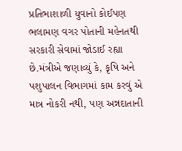પ્રતિભાશાળી યુવાનો કોઈપણ ભલામણ વગર પોતાની મહેનતથી સરકારી સેવામાં જોડાઈ રહ્યા છે.મંત્રીએ જણાવ્યું કે, કૃષિ અને પશુપાલન વિભાગમાં કામ કરવું એ માત્ર નોકરી નથી, પણ અન્નદાતાની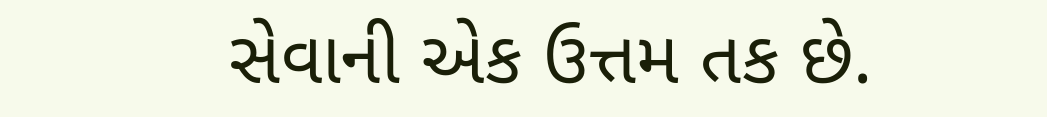સેવાની એક ઉત્તમ તક છે.